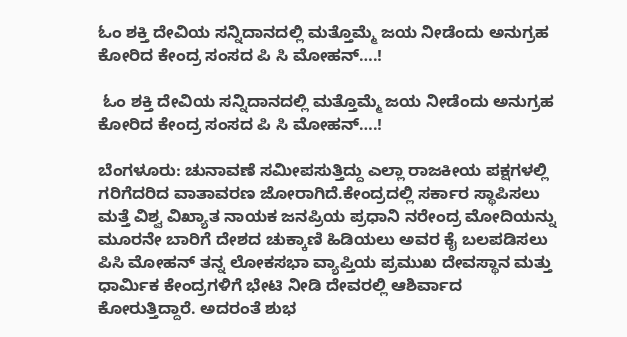ಓಂ ಶಕ್ತಿ ದೇವಿಯ ಸನ್ನಿದಾನದಲ್ಲಿ ಮತ್ತೊಮ್ಮೆ ಜಯ ನೀಡೆಂದು ಅನುಗ್ರಹ ಕೋರಿದ ಕೇಂದ್ರ ಸಂಸದ ಪಿ ಸಿ ಮೋಹನ್….!

 ಓಂ ಶಕ್ತಿ ದೇವಿಯ ಸನ್ನಿದಾನದಲ್ಲಿ ಮತ್ತೊಮ್ಮೆ ಜಯ ನೀಡೆಂದು ಅನುಗ್ರಹ ಕೋರಿದ ಕೇಂದ್ರ ಸಂಸದ ಪಿ ಸಿ ಮೋಹನ್….!

ಬೆಂಗಳೂರು: ಚುನಾವಣೆ ಸಮೀಪಸುತ್ತಿದ್ದು ಎಲ್ಲಾ ರಾಜಕೀಯ ಪಕ್ಷಗಳಲ್ಲಿ ಗರಿಗೆದರಿದ ವಾತಾವರಣ ಜೋರಾಗಿದೆ.ಕೇಂದ್ರದಲ್ಲಿ ಸರ್ಕಾರ ಸ್ಥಾಪಿಸಲು ಮತ್ತೆ ವಿಶ್ವ ವಿಖ್ಯಾತ ನಾಯಕ ಜನಪ್ರಿಯ ಪ್ರಧಾನಿ ನರೇಂದ್ರ ಮೋದಿಯನ್ನು ಮೂರನೇ ಬಾರಿಗೆ ದೇಶದ ಚುಕ್ಕಾಣಿ ಹಿಡಿಯಲು ಅವರ ಕೈ ಬಲಪಡಿಸಲು ಪಿಸಿ ಮೋಹನ್ ತನ್ನ ಲೋಕಸಭಾ ವ್ಯಾಪ್ತಿಯ ಪ್ರಮುಖ ದೇವಸ್ಥಾನ ಮತ್ತು ಧಾರ್ಮಿಕ ಕೇಂದ್ರಗಳಿಗೆ ಭೇಟಿ ನೀಡಿ ದೇವರಲ್ಲಿ ಆಶಿರ್ವಾದ ಕೋರುತ್ತಿದ್ದಾರೆ. ಅದರಂತೆ ಶುಭ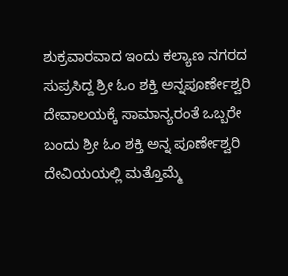ಶುಕ್ರವಾರವಾದ ಇಂದು ಕಲ್ಯಾಣ ನಗರದ ಸುಪ್ರಸಿದ್ದ ಶ್ರೀ ಓಂ ಶಕ್ತಿ ಅನ್ನಪೂರ್ಣೇಶ್ವರಿ ದೇವಾಲಯಕ್ಕೆ ಸಾಮಾನ್ಯರಂತೆ ಒಬ್ಬರೇ ಬಂದು ಶ್ರೀ ಓಂ ಶಕ್ತಿ ಅನ್ನ ಪೂರ್ಣೇಶ್ವರಿ ದೇವಿಯಯಲ್ಲಿ ಮತ್ತೊಮ್ಮೆ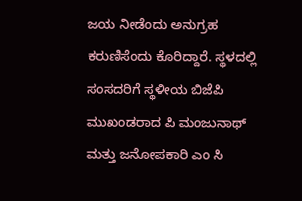ಜಯ ನೀಡೆಂದು ಅನುಗ್ರಹ ಕರುಣಿಸೆಂದು ಕೊರಿದ್ದಾರೆ. ಸ್ಥಳದಲ್ಲಿ ಸಂಸದರಿಗೆ ಸ್ಥಳೀಯ ಬಿಜೆಪಿ ಮುಖಂಡರಾದ ಪಿ ಮಂಜುನಾಥ್ ಮತ್ತು ಜನೋಪಕಾರಿ ಎಂ ಸಿ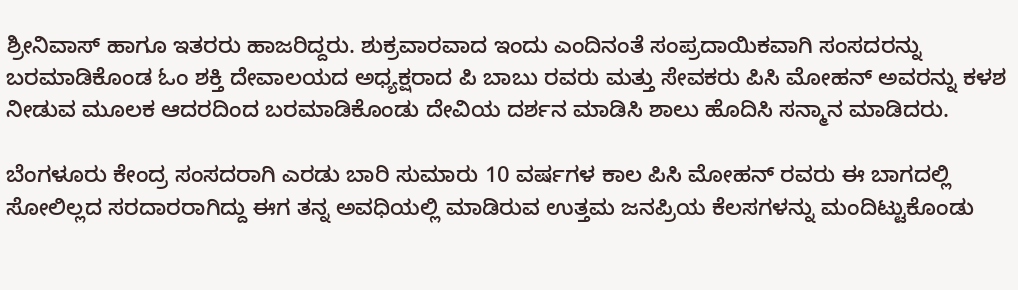ಶ್ರೀನಿವಾಸ್ ಹಾಗೂ ಇತರರು ಹಾಜರಿದ್ದರು. ಶುಕ್ರವಾರವಾದ ಇಂದು ಎಂದಿನಂತೆ ಸಂಪ್ರದಾಯಿಕವಾಗಿ ಸಂಸದರನ್ನು ಬರಮಾಡಿಕೊಂಡ ಓಂ ಶಕ್ತಿ ದೇವಾಲಯದ ಅಧ್ಯಕ್ಷರಾದ ಪಿ ಬಾಬು ರವರು ಮತ್ತು ಸೇವಕರು ಪಿಸಿ ಮೋಹನ್ ಅವರನ್ನು ಕಳಶ ನೀಡುವ ಮೂಲಕ ಆದರದಿಂದ ಬರಮಾಡಿಕೊಂಡು ದೇವಿಯ ದರ್ಶನ ಮಾಡಿಸಿ ಶಾಲು ಹೊದಿಸಿ ಸನ್ಮಾನ ಮಾಡಿದರು.

ಬೆಂಗಳೂರು ಕೇಂದ್ರ ಸಂಸದರಾಗಿ ಎರಡು ಬಾರಿ ಸುಮಾರು 10 ವರ್ಷಗಳ ಕಾಲ ಪಿಸಿ ಮೋಹನ್ ರವರು ಈ ಬಾಗದಲ್ಲಿ ಸೋಲಿಲ್ಲದ ಸರದಾರರಾಗಿದ್ದು ಈಗ ತನ್ನ ಅವಧಿಯಲ್ಲಿ ಮಾಡಿರುವ ಉತ್ತಮ ಜನಪ್ರಿಯ ಕೆಲಸಗಳನ್ನು ಮಂದಿಟ್ಟುಕೊಂಡು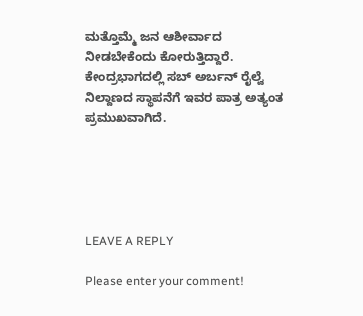ಮತ್ತೊಮ್ಮೆ ಜನ ಆಶೀರ್ವಾದ ನೀಡಬೇಕೆಂದು ಕೋರುತ್ತಿದ್ದಾರೆ. ಕೇಂದ್ರಭಾಗದಲ್ಲಿ ಸಬ್ ಅರ್ಬನ್ ರೈಲ್ವೆ ನಿಲ್ದಾಣದ ಸ್ಥಾಪನೆಗೆ ಇವರ ಪಾತ್ರ ಅತ್ಯಂತ ಪ್ರಮುಖವಾಗಿದೆ.





LEAVE A REPLY

Please enter your comment!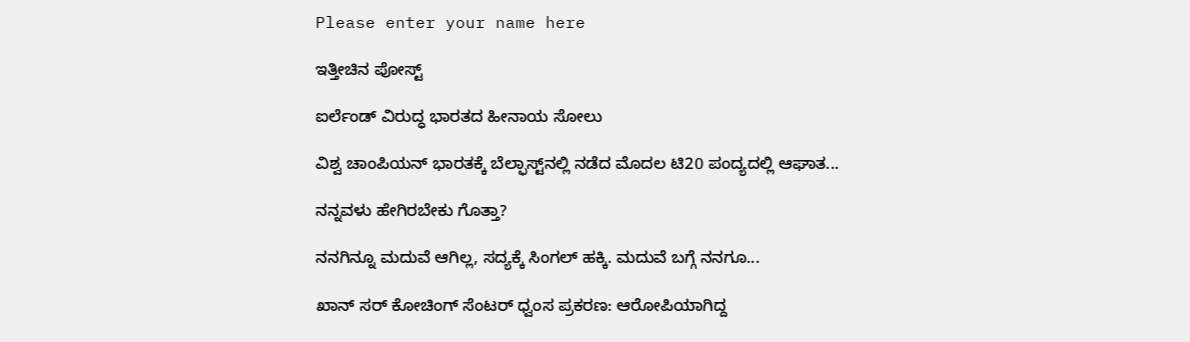Please enter your name here

ಇತ್ತೀಚಿನ ಪೋಸ್ಟ್

ಐರ್ಲೆಂಡ್ ವಿರುದ್ಧ ಭಾರತದ ಹೀನಾಯ ಸೋಲು

ವಿಶ್ವ ಚಾಂಪಿಯನ್ ಭಾರತಕ್ಕೆ ಬೆಲ್ಫಾಸ್ಟ್‌ನಲ್ಲಿ ನಡೆದ ಮೊದಲ ಟಿ20 ಪಂದ್ಯದಲ್ಲಿ ಆಘಾತ...

ನನ್ನವಳು ಹೇಗಿರಬೇಕು ಗೊತ್ತಾ?

ನನಗಿನ್ನೂ ಮದುವೆ ಆಗಿಲ್ಲ, ಸದ್ಯಕ್ಕೆ ಸಿಂಗಲ್ ಹಕ್ಕಿ. ಮದುವೆ ಬಗ್ಗೆ ನನಗೂ...

ಖಾನ್ ಸರ್ ಕೋಚಿಂಗ್ ಸೆಂಟರ್ ಧ್ವಂಸ ಪ್ರಕರಣ: ಆರೋಪಿಯಾಗಿದ್ದ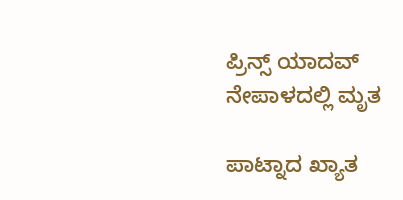ಪ್ರಿನ್ಸ್ ಯಾದವ್ ನೇಪಾಳದಲ್ಲಿ ಮೃತ

ಪಾಟ್ನಾದ ಖ್ಯಾತ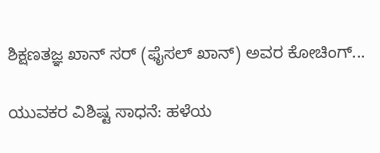ಶಿಕ್ಷಣತಜ್ಞ ಖಾನ್ ಸರ್ (ಫೈಸಲ್ ಖಾನ್) ಅವರ ಕೋಚಿಂಗ್...

ಯುವಕರ ವಿಶಿಷ್ಟ ಸಾಧನೆ: ಹಳೆಯ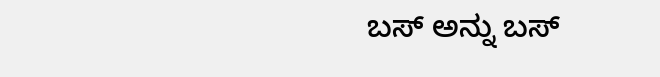ಬಸ್ ಅನ್ನು ಬಸ್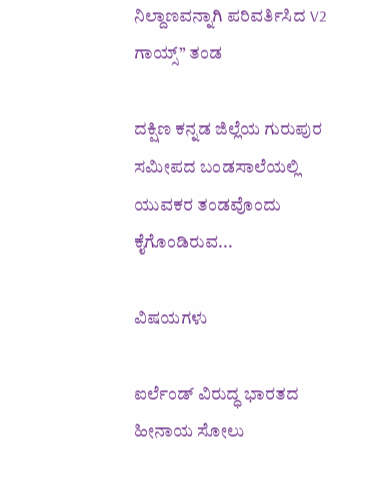ನಿಲ್ದಾಣವನ್ನಾಗಿ ಪರಿವರ್ತಿಸಿದ V2 ಗಾಯ್ಸ್” ತಂಡ

ದಕ್ಷಿಣ ಕನ್ನಡ ಜಿಲ್ಲೆಯ ಗುರುಪುರ ಸಮೀಪದ ಬಂಡಸಾಲೆಯಲ್ಲಿ ಯುವಕರ ತಂಡವೊಂದು ಕೈಗೊಂಡಿರುವ...

ವಿಷಯಗಳು

ಐರ್ಲೆಂಡ್ ವಿರುದ್ಧ ಭಾರತದ ಹೀನಾಯ ಸೋಲು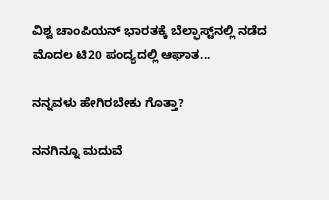ವಿಶ್ವ ಚಾಂಪಿಯನ್ ಭಾರತಕ್ಕೆ ಬೆಲ್ಫಾಸ್ಟ್‌ನಲ್ಲಿ ನಡೆದ ಮೊದಲ ಟಿ20 ಪಂದ್ಯದಲ್ಲಿ ಆಘಾತ...

ನನ್ನವಳು ಹೇಗಿರಬೇಕು ಗೊತ್ತಾ?

ನನಗಿನ್ನೂ ಮದುವೆ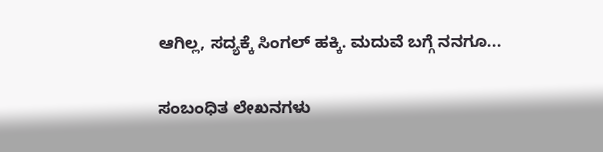ಆಗಿಲ್ಲ, ಸದ್ಯಕ್ಕೆ ಸಿಂಗಲ್ ಹಕ್ಕಿ. ಮದುವೆ ಬಗ್ಗೆ ನನಗೂ...

ಸಂಬಂಧಿತ ಲೇಖನಗಳು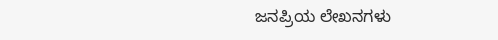ಜನಪ್ರಿಯ ಲೇಖನಗಳು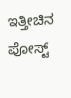ಇತ್ತೀಚಿನ ಪೋಸ್ಟ್